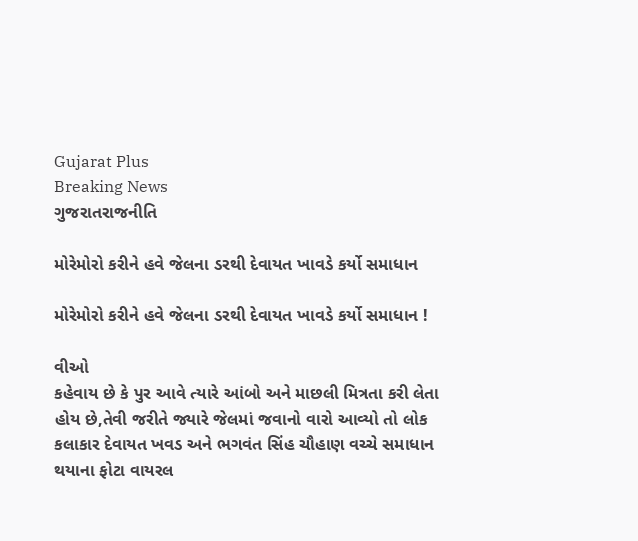Gujarat Plus
Breaking News
ગુજરાતરાજનીતિ

મોરેમોરો કરીને હવે જેલના ડરથી દેવાયત ખાવડે કર્યો સમાધાન

મોરેમોરો કરીને હવે જેલના ડરથી દેવાયત ખાવડે કર્યો સમાધાન !

વીઓ
કહેવાય છે કે પુર આવે ત્યારે આંબો અને માછલી મિત્રતા કરી લેતા હોય છે,તેવી જરીતે જ્યારે જેલમાં જવાનો વારો આવ્યો તો લોક કલાકાર દેવાયત ખવડ અને ભગવંત સિંહ ચૌહાણ વચ્ચે સમાધાન થયાના ફોટા વાયરલ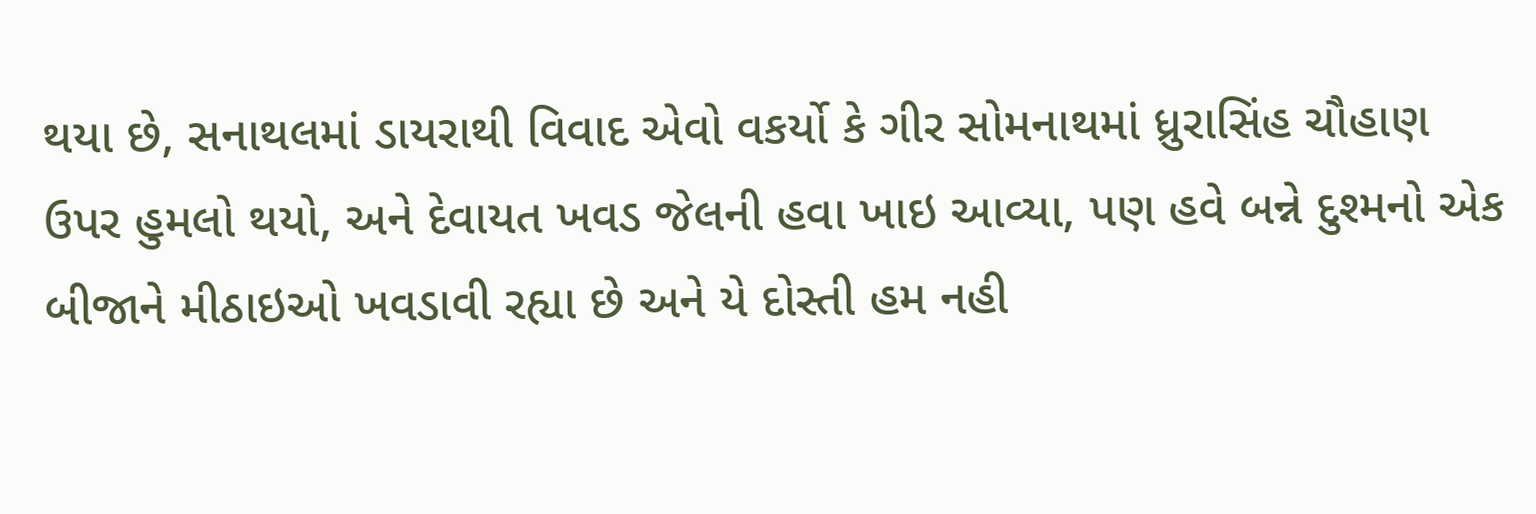થયા છે, સનાથલમાં ડાયરાથી વિવાદ એવો વકર્યો કે ગીર સોમનાથમાં ધ્રુરાસિંહ ચૌહાણ ઉપર હુમલો થયો, અને દેવાયત ખવડ જેલની હવા ખાઇ આવ્યા, પણ હવે બન્ને દુશ્મનો એક બીજાને મીઠાઇઓ ખવડાવી રહ્યા છે અને યે દોસ્તી હમ નહી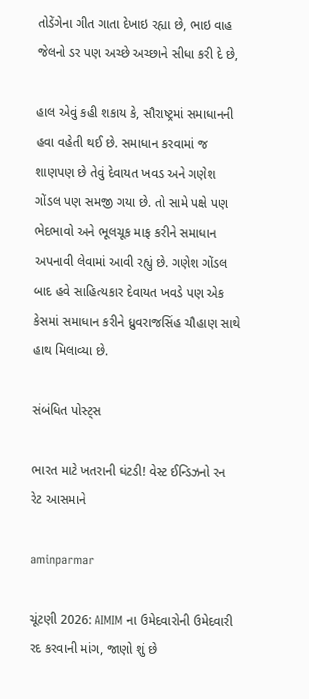તોડેંગેના ગીત ગાતા દેખાઇ રહ્યા છે, ભાઇ વાહ જેલનો ડર પણ અચ્છે અચ્છાને સીધા કરી દે છે,

હાલ એવું કહી શકાય કે, સૌરાષ્ટ્રમાં સમાધાનની હવા વહેતી થઈ છે. સમાધાન કરવામાં જ શાણપણ છે તેવું દેવાયત ખવડ અને ગણેશ ગોંડલ પણ સમજી ગયા છે. તો સામે પક્ષે પણ ભેદભાવો અને ભૂલચૂક માફ કરીને સમાધાન અપનાવી લેવામાં આવી રહ્યું છે. ગણેશ ગોંડલ બાદ હવે સાહિત્યકાર દેવાયત ખવડે પણ એક કેસમાં સમાધાન કરીને ધ્રુવરાજસિંહ ચૌહાણ સાથે હાથ મિલાવ્યા છે.

સંબંધિત પોસ્ટ્સ

ભારત માટે ખતરાની ઘંટડી! વેસ્ટ ઈન્ડિઝનો રન રેટ આસમાને

aminparmar

ચૂંટણી 2026: AIMIM ના ઉમેદવારોની ઉમેદવારી રદ કરવાની માંગ, જાણો શું છે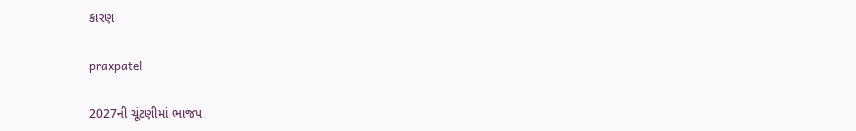કારણ

praxpatel

2027ની ચૂંટણીમાં ભાજપ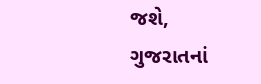જશે, ગુજરાતનાં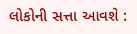લોકોની સત્તા આવશે :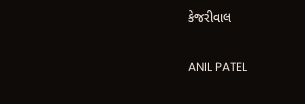કેજરીવાલ

ANIL PATEL